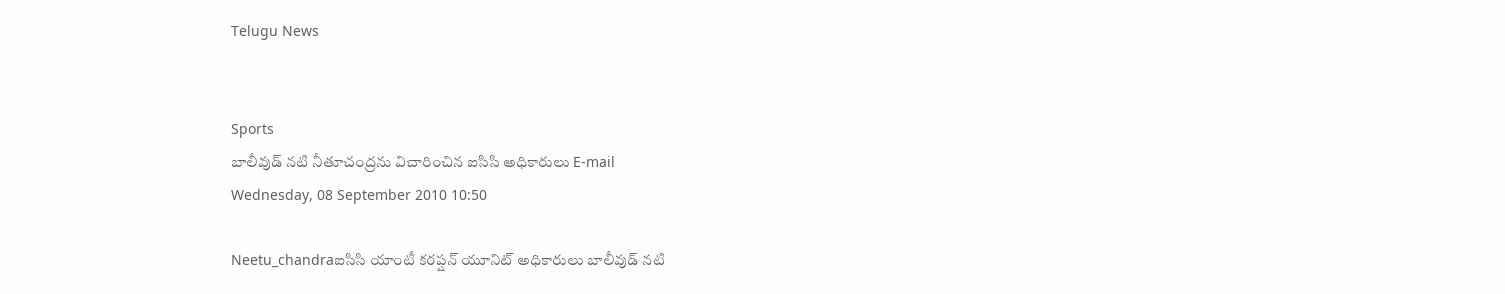Telugu News


Sports
బాలీవుడ్ నటి నీతూచంద్రను విచారించిన ఐసిసి అధికారులు E-mail
Wednesday, 08 September 2010 10:50

Neetu_chandraఐసిసి యాంటీ కరప్షన్ యూనిట్ అధికారులు బాలీవుడ్ నటి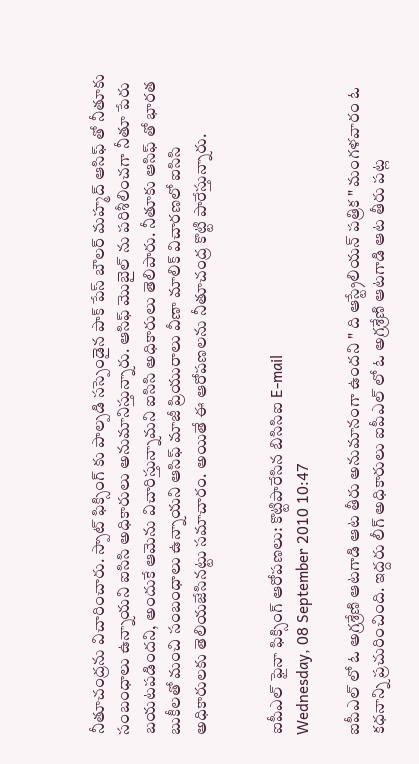నీతూచంద్రను విచారించారు. స్పాట్ ఫిక్సింగ్ కు పాల్పడి సస్పెండైన పాక్ పేస్ బౌలర్ మహ్మద్ ఆసిఫ్ తో నీతూకు సంబంధాలు ఉన్నాయని ఐసిసి అధికారులు అనుమానిస్తున్నారు. ఆసిఫ్ మొబైల్ ను పరిశీలించగా నీతూ పేరు బయటపడిందని, అందుకే ఆమెను విచారిస్తున్నామని ఐసిసి అధికారులు తెలిపారు. నీతూకు ఆసిఫ్ తో భారత బుకీలతో మంచి సంబంధాలు ఉన్నాయని ఆసిఫ్ మాజీ ప్రియురాలు వీణా మాలిక్ విచారణలో ఐసిసి అధికారులకు తెలియజేసినట్టు సమాచారం. అయితే ఈ ఆరోపణలను నీతూచంద్ర కొట్టి పారేస్తున్నారు.


ఐపీఎల్ ఫైనా ఫిక్సింగ్ ఆరోపణలు: కొట్టిపారేసిన బిసిసిఐ E-mail
Wednesday, 08 September 2010 10:47

ఐపీఎల్ లో ఓ అగ్రశ్రేణి ఆటగాడి ఆట తీరు అనుమానంగా ఉందని " ది ఆస్ట్రేలియన్ పత్రిక " మంగళవారం ఓ కధనాన్ని ప్రచురించింది. ఇద్దరు లీగ్ అధికారులు ఐపీఎల్ లో ఓ అగ్రశ్రేణి ఆటగాడి ఆట తీరు పట్ల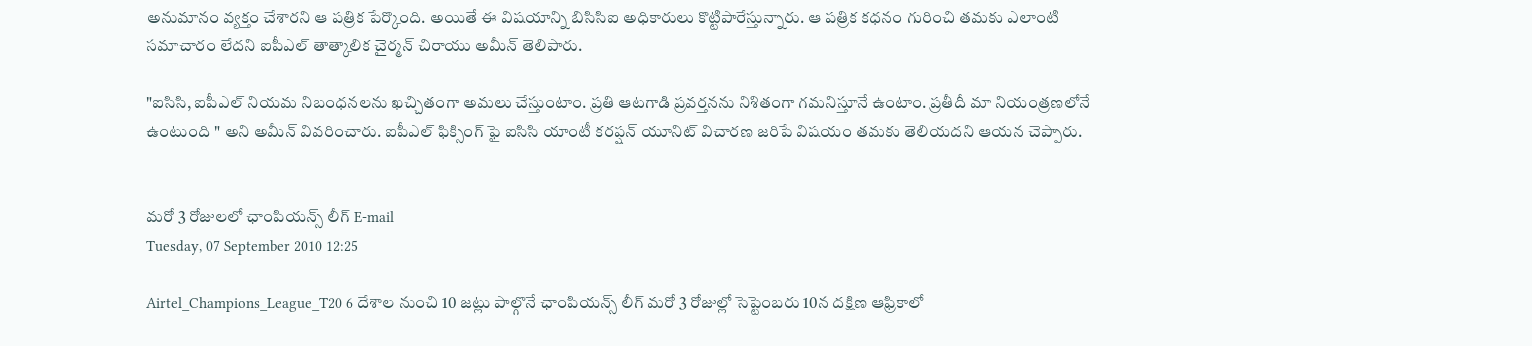అనుమానం వ్యక్తం చేశారని ఆ పత్రిక పేర్కొంది. అయితే ఈ విషయాన్ని బిసిసిఐ అధికారులు కొట్టిపారేస్తున్నారు. ఆ పత్రిక కధనం గురించి తమకు ఎలాంటి సమాచారం లేదని ఐపీఎల్ తాత్కాలిక చైర్మన్ చిరాయు అమీన్ తెలిపారు.

"ఐసిసి, ఐపీఎల్ నియమ నిబంధనలను ఖచ్చితంగా అమలు చేస్తుంటాం. ప్రతి ఆటగాడి ప్రవర్తనను నిశితంగా గమనిస్తూనే ఉంటాం. ప్రతీదీ మా నియంత్రణలోనే ఉంటుంది " అని అమీన్ వివరించారు. ఐపీఎల్ ఫిక్సింగ్ ఫై ఐసిసి యాంటీ కరప్షన్ యూనిట్ విచారణ జరిపే విషయం తమకు తెలియదని ఆయన చెప్పారు.


మరో 3 రోజులలో ఛాంపియన్స్ లీగ్ E-mail
Tuesday, 07 September 2010 12:25

Airtel_Champions_League_T20 6 దేశాల నుంచి 10 జట్లు పాల్గొనే ఛాంపియన్స్ లీగ్ మరో 3 రోజుల్లో సెప్టెంబరు 10న దక్షిణ ఆఫ్రికాలో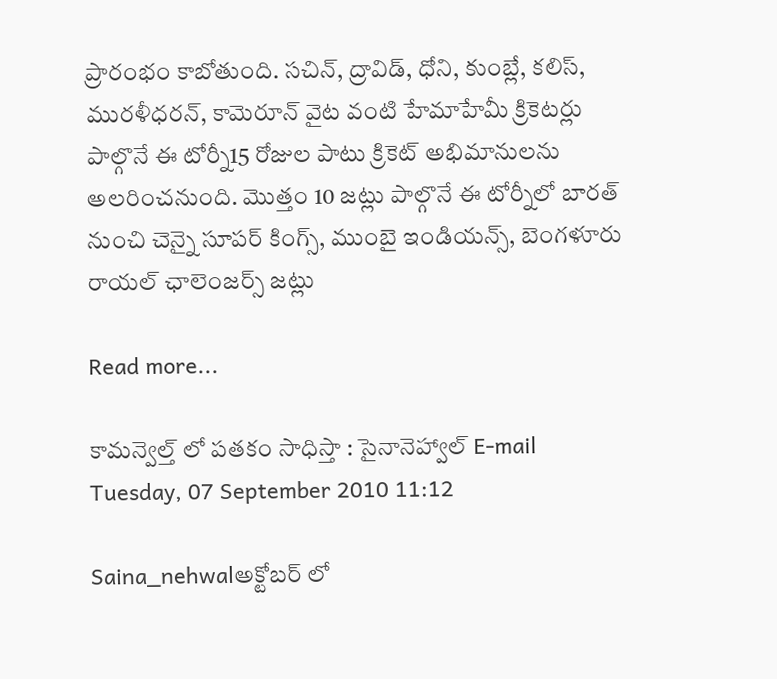ప్రారంభం కాబోతుంది. సచిన్, ద్రావిడ్, ధోని, కుంబ్లే, కలిస్, మురళీధరన్, కామెరూన్ వైట వంటి హేమాహేమీ క్రికెటర్లు పాల్గొనే ఈ టోర్నీ15 రోజుల పాటు క్రికెట్ అభిమానులను అలరించనుంది. మొత్తం 10 జట్లు పాల్గొనే ఈ టోర్నీలో బారత్ నుంచి చెన్నై సూపర్ కింగ్స్, ముంబై ఇండియన్స్, బెంగళూరు రాయల్ ఛాలెంజర్స్ జట్లు

Read more...

కామన్వెల్త్ లో పతకం సాధిస్తా : సైనానెహ్వాల్ E-mail
Tuesday, 07 September 2010 11:12

Saina_nehwalఅక్టోబర్ లో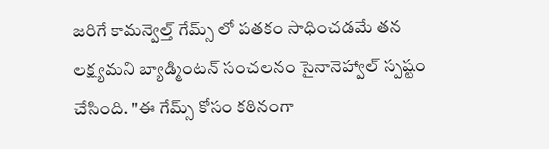జరిగే కామన్వెల్త్ గేమ్స్ లో పతకం సాధించడమే తన లక్ష్యమని బ్యాడ్మింటన్ సంచలనం సైనానెహ్వాల్ స్పష్టం చేసింది. "ఈ గేమ్స్ కోసం కఠినంగా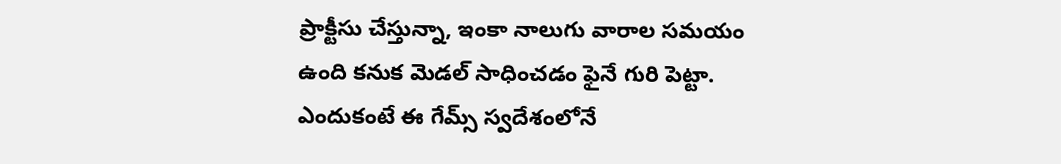ప్రాక్టీసు చేస్తున్నా, ఇంకా నాలుగు వారాల సమయం ఉంది కనుక మెడల్ సాధించడం ఫైనే గురి పెట్టా. ఎందుకంటే ఈ గేమ్స్ స్వదేశంలోనే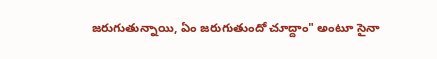జరుగుతున్నాయి, ఏం జరుగుతుందో చూద్దాం" అంటూ సైనా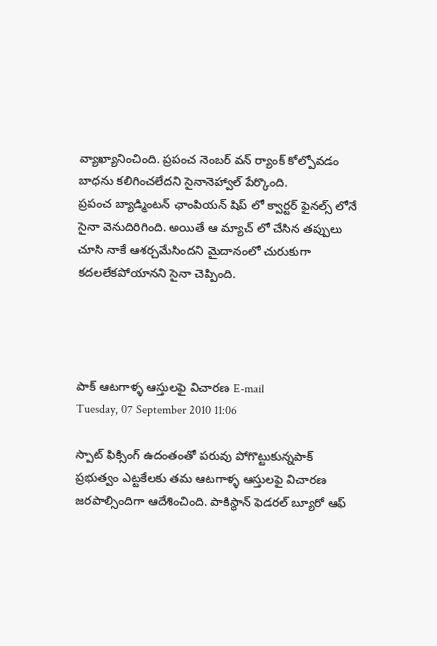వ్యాఖ్యానించింది. ప్రపంచ నెంబర్ వన్ ర్యాంక్ కోల్పోవడం బాధను కలిగించలేదని సైనానెహ్వాల్ పేర్కొంది.
ప్రపంచ బ్యాడ్మింటన్ ఛాంపియన్ షిప్ లో క్వార్టర్ ఫైనల్స్ లోనే సైనా వెనుదిరిగింది. అయితే ఆ మ్యాచ్ లో చేసిన తప్పులు చూసి నాకే ఆశర్చమేసిందని మైదానంలో చురుకుగా కదలలేకపోయానని సైనా చెప్పింది.




పాక్ ఆటగాళ్ళ ఆస్తులఫై విచారణ E-mail
Tuesday, 07 September 2010 11:06

స్పాట్ ఫిక్సింగ్ ఉదంతంతో పరువు పోగొట్టుకున్నపాక్ ప్రభుత్వం ఎట్టకేలకు తమ ఆటగాళ్ళ ఆస్తులఫై విచారణ జరపాల్సిందిగా ఆదేశించింది. పాకిస్థాన్ ఫెడరల్ బ్యూరో ఆఫ్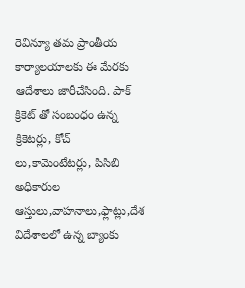రెవిన్యూ తమ ప్రాంతీయ కార్యాలయాలకు ఈ మేరకు ఆదేశాలు జారీచేసింది. పాక్ క్రికెట్ తో సంబంధం ఉన్న క్రికెటర్లు, కోచ్ లు,కామెంటేటర్లు, పిసిబి అధికారుల ఆస్తులు,వాహనాలు,ఫ్లాట్లు,దేశ విదేశాలలో ఉన్న బ్యాంకు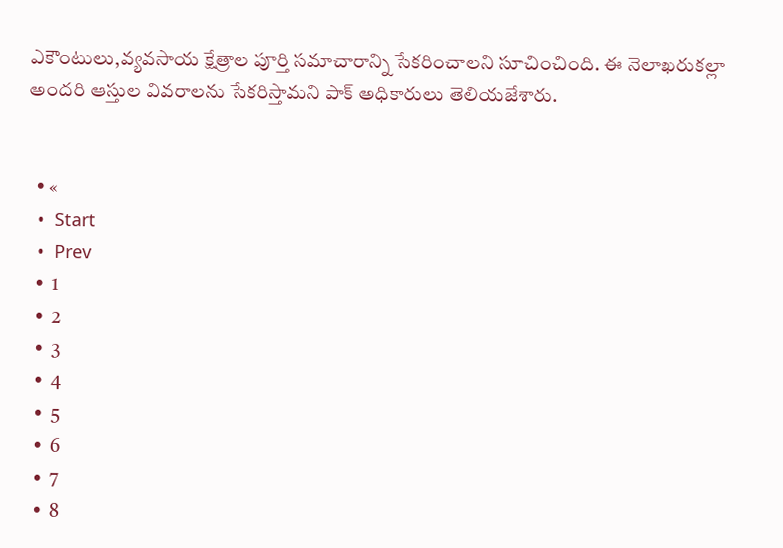ఎకౌంటులు,వ్యవసాయ క్షేత్రాల పూర్తి సమాచారాన్ని సేకరించాలని సూచించింది. ఈ నెలాఖరుకల్లా అందరి ఆస్తుల వివరాలను సేకరిస్తామని పాక్ అధికారులు తెలియజేశారు.


  • «
  •  Start
  •  Prev
  •  1
  •  2
  •  3
  •  4
  •  5
  •  6
  •  7
  •  8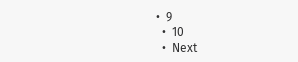•  9
  •  10
  •  Next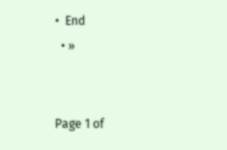•  End
  • »


Page 1 of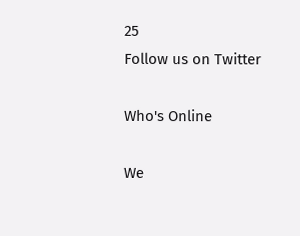25
Follow us on Twitter

Who's Online

We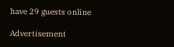have 29 guests online

Advertisement